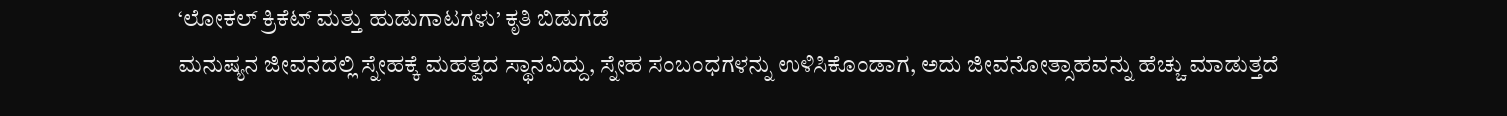‘ಲೋಕಲ್ ಕ್ರಿಕೆಟ್ ಮತ್ತು ಹುಡುಗಾಟಗಳು’ ಕೃತಿ ಬಿಡುಗಡೆ
ಮನುಷ್ಯನ ಜೀವನದಲ್ಲಿ ಸ್ನೇಹಕ್ಕೆ ಮಹತ್ವದ ಸ್ಥಾನವಿದ್ದು, ಸ್ನೇಹ ಸಂಬಂಧಗಳನ್ನು ಉಳಿಸಿಕೊಂಡಾಗ, ಅದು ಜೀವನೋತ್ಸಾಹವನ್ನು ಹೆಚ್ಚು ಮಾಡುತ್ತದೆ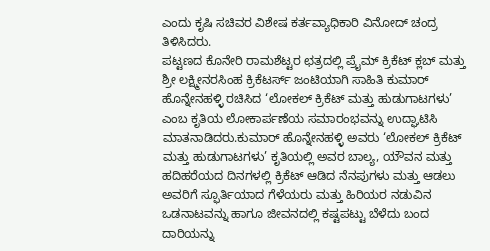ಎಂದು ಕೃಷಿ ಸಚಿವರ ವಿಶೇಷ ಕರ್ತವ್ಯಾಧಿಕಾರಿ ವಿನೋದ್ ಚಂದ್ರ ತಿಳಿಸಿದರು.
ಪಟ್ಟಣದ ಕೊನೇರಿ ರಾಮಶೆಟ್ಟರ ಛತ್ರದಲ್ಲಿ ಪ್ರೈಮ್ ಕ್ರಿಕೆಟ್ ಕ್ಲಬ್ ಮತ್ತು ಶ್ರೀ ಲಕ್ಷ್ಮೀನರಸಿಂಹ ಕ್ರಿಕೆಟರ್ಸ್ ಜಂಟಿಯಾಗಿ ಸಾಹಿತಿ ಕುಮಾರ್ ಹೊನ್ನೇನಹಳ್ಳಿ ರಚಿಸಿದ ‘ಲೋಕಲ್ ಕ್ರಿಕೆಟ್ ಮತ್ತು ಹುಡುಗಾಟಗಳು’ ಎಂಬ ಕೃತಿಯ ಲೋಕಾರ್ಪಣೆಯ ಸಮಾರಂಭವನ್ನು ಉದ್ಘಾಟಿಸಿ ಮಾತನಾಡಿದರು.ಕುಮಾರ್ ಹೊನ್ನೇನಹಳ್ಳಿ ಅವರು ‘ಲೋಕಲ್ ಕ್ರಿಕೆಟ್ ಮತ್ತು ಹುಡುಗಾಟಗಳು’ ಕೃತಿಯಲ್ಲಿ ಅವರ ಬಾಲ್ಯ, ಯೌವನ ಮತ್ತು ಹದಿಹರೆಯದ ದಿನಗಳಲ್ಲಿ ಕ್ರಿಕೆಟ್ ಆಡಿದ ನೆನಪುಗಳು ಮತ್ತು ಆಡಲು ಅವರಿಗೆ ಸ್ಫೂರ್ತಿಯಾದ ಗೆಳೆಯರು ಮತ್ತು ಹಿರಿಯರ ನಡುವಿನ ಒಡನಾಟವನ್ನು ಹಾಗೂ ಜೀವನದಲ್ಲಿ ಕಷ್ಟಪಟ್ಟು ಬೆಳೆದು ಬಂದ ದಾರಿಯನ್ನು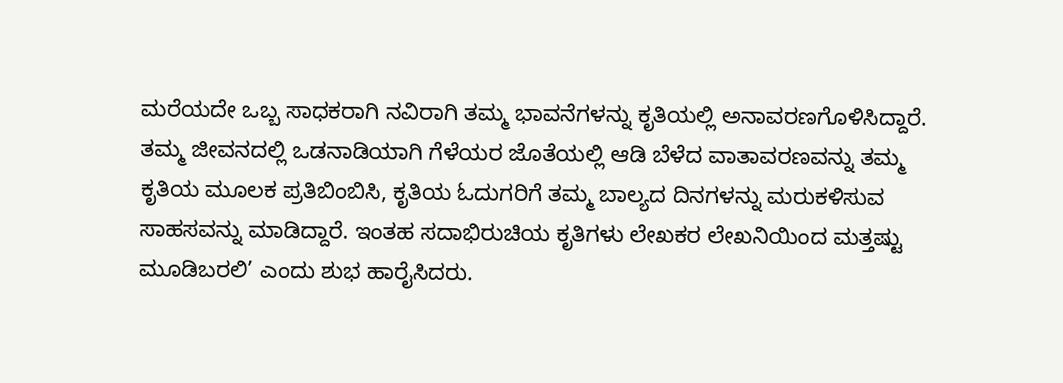ಮರೆಯದೇ ಒಬ್ಬ ಸಾಧಕರಾಗಿ ನವಿರಾಗಿ ತಮ್ಮ ಭಾವನೆಗಳನ್ನು ಕೃತಿಯಲ್ಲಿ ಅನಾವರಣಗೊಳಿಸಿದ್ದಾರೆ. ತಮ್ಮ ಜೀವನದಲ್ಲಿ ಒಡನಾಡಿಯಾಗಿ ಗೆಳೆಯರ ಜೊತೆಯಲ್ಲಿ ಆಡಿ ಬೆಳೆದ ವಾತಾವರಣವನ್ನು ತಮ್ಮ ಕೃತಿಯ ಮೂಲಕ ಪ್ರತಿಬಿಂಬಿಸಿ, ಕೃತಿಯ ಓದುಗರಿಗೆ ತಮ್ಮ ಬಾಲ್ಯದ ದಿನಗಳನ್ನು ಮರುಕಳಿಸುವ ಸಾಹಸವನ್ನು ಮಾಡಿದ್ದಾರೆ. ಇಂತಹ ಸದಾಭಿರುಚಿಯ ಕೃತಿಗಳು ಲೇಖಕರ ಲೇಖನಿಯಿಂದ ಮತ್ತಷ್ಟು ಮೂಡಿಬರಲಿ’ ಎಂದು ಶುಭ ಹಾರೈಸಿದರು.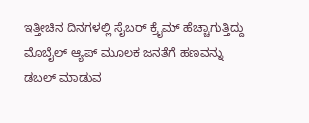ಇತ್ತೀಚಿನ ದಿನಗಳಲ್ಲಿ ಸೈಬರ್ ಕ್ರೈಮ್ ಹೆಚ್ಚಾಗುತ್ತಿದ್ದು ಮೊಬೈಲ್ ಆ್ಯಪ್ ಮೂಲಕ ಜನತೆಗೆ ಹಣವನ್ನು ಡಬಲ್ ಮಾಡುವ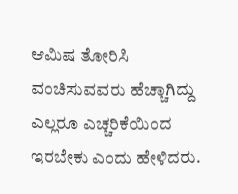ಆಮಿಷ ತೋರಿಸಿ ವಂಚಿಸುವವರು ಹೆಚ್ಚಾಗಿದ್ದು ಎಲ್ಲರೂ ಎಚ್ಚರಿಕೆಯಿಂದ ಇರಬೇಕು ಎಂದು ಹೇಳಿದರು.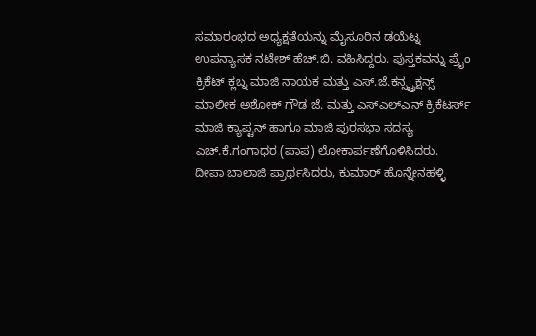ಸಮಾರಂಭದ ಅಧ್ಯಕ್ಷತೆಯನ್ನು ಮೈಸೂರಿನ ಡಯೆಟ್ನ ಉಪನ್ಯಾಸಕ ನಟೇಶ್ ಹೆಚ್.ಬಿ. ವಹಿಸಿದ್ದರು. ಪುಸ್ತಕವನ್ನು ಪ್ರೈಂ ಕ್ರಿಕೆಟ್ ಕ್ಲಬ್ನ ಮಾಜಿ ನಾಯಕ ಮತ್ತು ಎಸ್.ಜೆ.ಕನ್ಸ್ಟ್ರಕ್ಷನ್ಸ್ ಮಾಲೀಕ ಅಶೋಕ್ ಗೌಡ ಜೆ. ಮತ್ತು ಎಸ್ಎಲ್ಎನ್ ಕ್ರಿಕೆಟರ್ಸ್ ಮಾಜಿ ಕ್ಯಾಪ್ಟನ್ ಹಾಗೂ ಮಾಜಿ ಪುರಸಭಾ ಸದಸ್ಯ ಎಚ್.ಕೆ.ಗಂಗಾಧರ (ಪಾಪ) ಲೋಕಾರ್ಪಣೆಗೊಳಿಸಿದರು.
ದೀಪಾ ಬಾಲಾಜಿ ಪ್ರಾರ್ಥಸಿದರು, ಕುಮಾರ್ ಹೊನ್ನೇನಹಳ್ಳಿ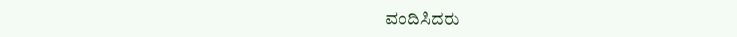ವಂದಿಸಿದರು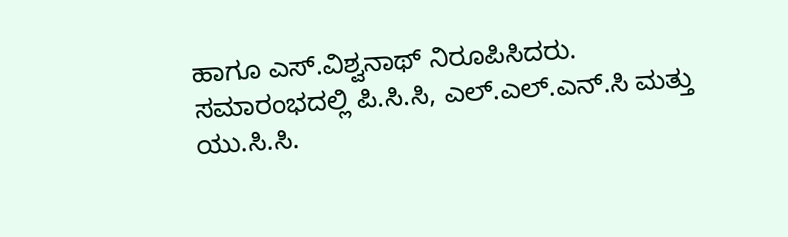ಹಾಗೂ ಎಸ್.ವಿಶ್ವನಾಥ್ ನಿರೂಪಿಸಿದರು. ಸಮಾರಂಭದಲ್ಲಿ ಪಿ.ಸಿ.ಸಿ, ಎಲ್.ಎಲ್.ಎನ್.ಸಿ ಮತ್ತು ಯು.ಸಿ.ಸಿ.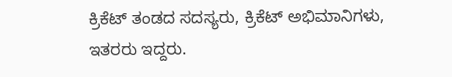ಕ್ರಿಕೆಟ್ ತಂಡದ ಸದಸ್ಯರು, ಕ್ರಿಕೆಟ್ ಅಭಿಮಾನಿಗಳು, ಇತರರು ಇದ್ದರು.